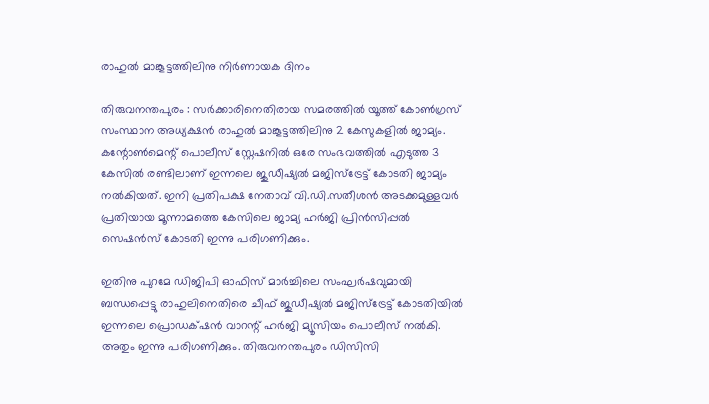രാഹുൽ മാങ്കൂട്ടത്തിലിനു നിർണായക ദിനം

തിരുവനന്തപുരം : സർക്കാരിനെതിരായ സമരത്തിൽ യൂത്ത് കോൺഗ്രസ് സംസ്ഥാന അധ്യക്ഷൻ രാഹുൽ മാങ്കൂട്ടത്തിലിനു 2 കേസുകളിൽ ജാമ്യം. കന്റോൺമെന്റ് പൊലീസ് സ്റ്റേഷനിൽ ഒരേ സംഭവത്തിൽ എടുത്ത 3 കേസിൽ രണ്ടിലാണ് ഇന്നലെ ജുഡീഷ്യൽ മജിസ്ട്രേട്ട് കോടതി ജാമ്യം നൽകിയത്. ഇനി പ്രതിപക്ഷ നേതാവ് വി.ഡി.സതീശൻ അടക്കമുള്ളവർ പ്രതിയായ മൂന്നാമത്തെ കേസിലെ ജാമ്യ ഹർജി പ്രിൻസിപ്പൽ സെഷൻസ് കോടതി ഇന്നു പരിഗണിക്കും.

ഇതിനു പുറമേ ഡിജിപി ഓഫിസ് മാർച്ചിലെ സംഘർഷവുമായി ബന്ധപ്പെട്ടു രാഹുലിനെതിരെ ചീഫ് ജുഡീഷ്യൽ മജിസ്ട്രേട്ട് കോടതിയിൽ ഇന്നലെ പ്രൊഡക്‌ഷൻ വാറന്റ് ഹർജി മ്യൂസിയം പൊലീസ് നൽകി. അതും ഇന്നു പരിഗണിക്കും. തിരുവനന്തപുരം ഡിസിസി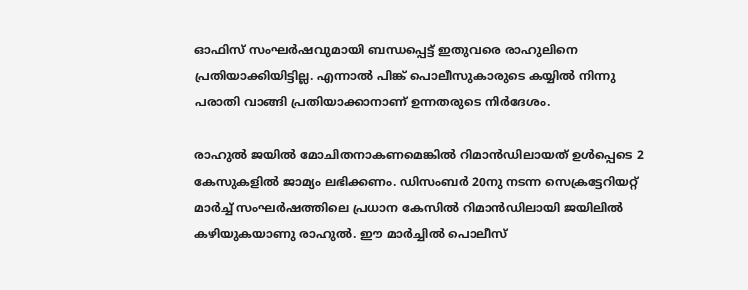ഓഫിസ് സംഘർഷവുമായി ബന്ധപ്പെട്ട് ഇതുവരെ രാഹുലിനെ പ്രതിയാക്കിയിട്ടില്ല. എന്നാൽ പിങ്ക് പൊലീസുകാരുടെ കയ്യിൽ നിന്നു പരാതി വാങ്ങി പ്രതിയാക്കാനാണ് ഉന്നതരുടെ നിർദേശം.

രാഹുൽ ജയിൽ മോചിതനാകണമെങ്കിൽ റിമാൻഡിലായത് ഉൾപ്പെടെ 2 കേസുകളിൽ ജാമ്യം ലഭിക്കണം. ഡിസംബർ 20നു നടന്ന സെക്രട്ടേറിയറ്റ് മാർച്ച് സംഘർഷത്തിലെ പ്രധാന കേസിൽ റിമാൻഡിലായി ജയിലിൽ കഴിയുകയാണു രാഹുൽ. ഈ മാർച്ചിൽ പൊലീസ്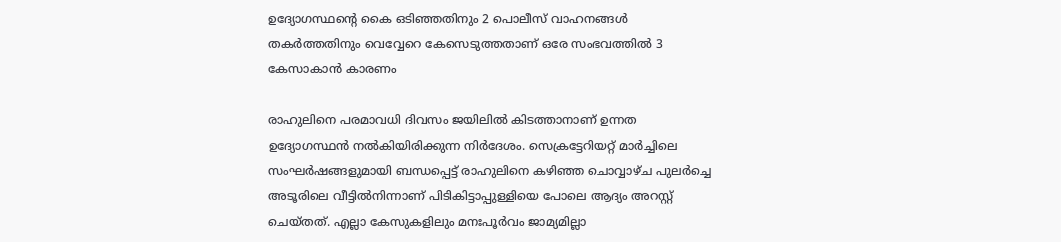ഉദ്യോഗസ്ഥന്റെ കൈ ഒടിഞ്ഞതിനും 2 പൊലീസ് വാഹനങ്ങൾ തകർത്തതിനും വെവ്വേറെ കേസെടുത്തതാണ് ഒരേ സംഭവത്തിൽ 3 കേസാകാൻ കാരണം

രാഹുലിനെ പരമാവധി ദിവസം ജയിലിൽ കിടത്താനാണ് ഉന്നത ഉദ്യോഗസ്ഥൻ നൽകിയിരിക്കുന്ന നിർദേശം. സെക്രട്ടേറിയറ്റ് മാർച്ചിലെ സംഘർഷങ്ങളുമായി ബന്ധപ്പെട്ട് രാഹുലിനെ കഴിഞ്ഞ ചൊവ്വാഴ്ച പുലർച്ചെ അടൂരിലെ വീട്ടിൽനിന്നാണ് പിടികിട്ടാപ്പുള്ളിയെ പോലെ ആദ്യം അറസ്റ്റ് ചെയ്തത്. എല്ലാ കേസുകളിലും മനഃപൂർവം ജാമ്യമില്ലാ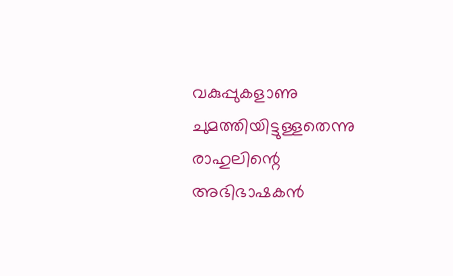വകുപ്പുകളാണു ചുമത്തിയിട്ടുള്ളതെന്നു രാഹുലിന്റെ അഭിഭാഷകൻ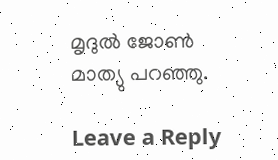മൃദുൽ ജോൺ മാത്യു പറഞ്ഞു.

Leave a Reply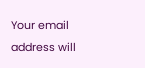Your email address will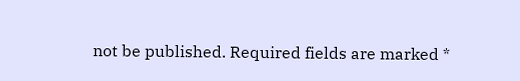not be published. Required fields are marked *